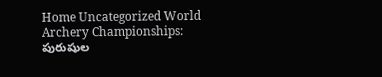Home Uncategorized World Archery Championships: పురుషుల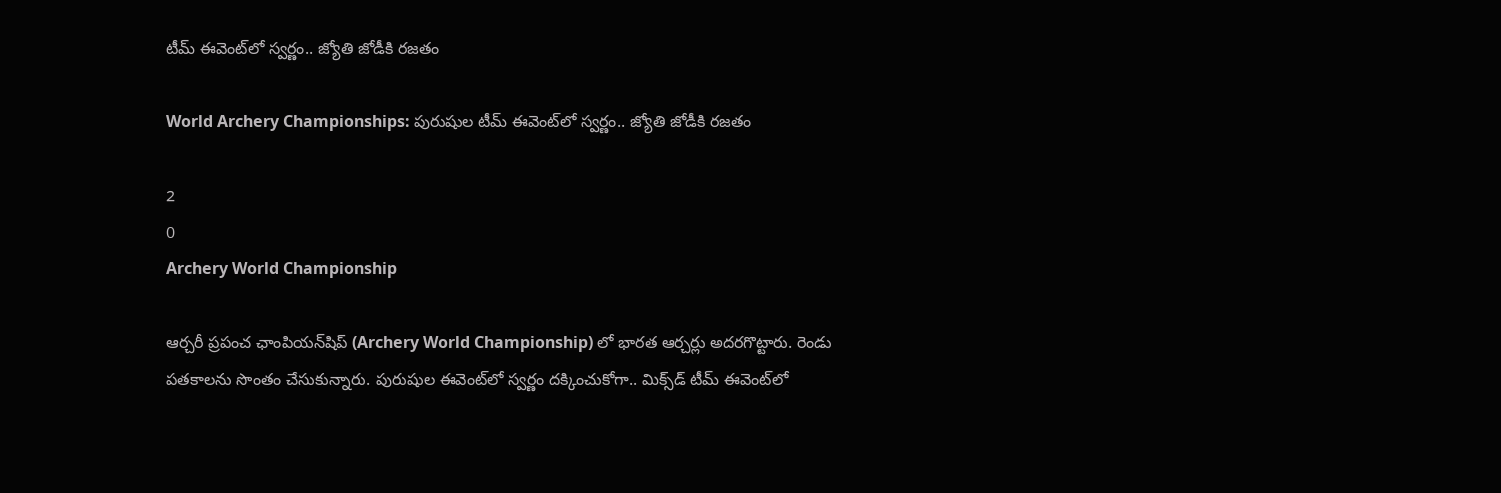టీమ్‌ ఈవెంట్‌లో స్వర్ణం.. జ్యోతి జోడీకి రజతం

World Archery Championships: పురుషుల టీమ్‌ ఈవెంట్‌లో స్వర్ణం.. జ్యోతి జోడీకి రజతం

2
0
Archery World Championship

ఆర్చరీ ప్రపంచ ఛాంపియన్‌షిప్‌ (Archery World Championship) లో భారత ఆర్చర్లు అదరగొట్టారు. రెండు పతకాలను సొంతం చేసుకున్నారు. పురుషుల ఈవెంట్‌లో స్వర్ణం దక్కించుకోగా.. మిక్స్‌డ్‌ టీమ్‌ ఈవెంట్‌లో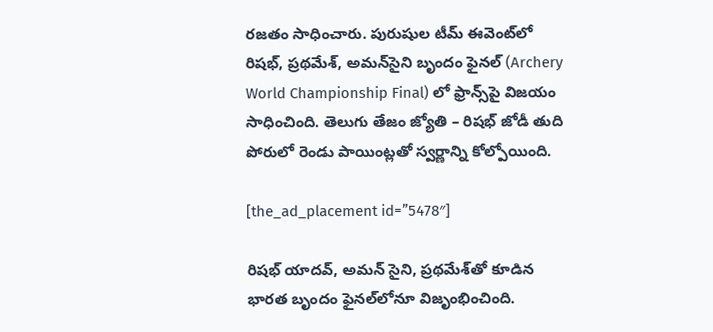రజతం సాధించారు. పురుషుల టీమ్‌ ఈవెంట్‌లో రిషభ్‌, ప్రథమేశ్, అమన్‌సైని బృందం ఫైనల్‌ (Archery World Championship Final) లో ఫ్రాన్స్‌పై విజయం సాధించింది. తెలుగు తేజం జ్యోతి – రిషభ్ జోడీ తుది పోరులో రెండు పాయింట్లతో స్వర్ణాన్ని కోల్పోయింది.

[the_ad_placement id=”5478″]

రిషభ్‌ యాదవ్, అమన్ సైని, ప్రథమేశ్‌తో కూడిన భారత బృందం ఫైనల్‌లోనూ విజృంభించింది.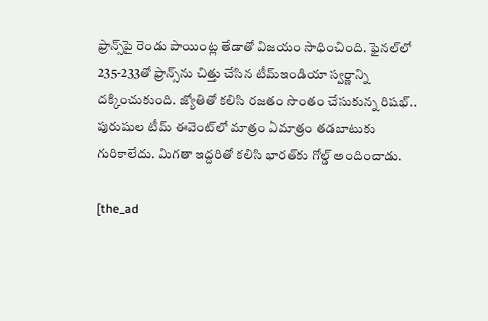ఫ్రాన్స్‌పై రెండు పాయింట్ల తేడాతో విజయం సాధించింది. ఫైనల్‌లో 235-233తో ఫ్రాన్స్‌ను చిత్తు చేసిన టీమ్‌ఇండియా స్వర్ణాన్ని దక్కించుకుంది. జ్యోతితో కలిసి రజతం సొంతం చేసుకున్న రిషభ్‌.. పురుషుల టీమ్‌ ఈవెంట్‌లో మాత్రం ఏమాత్రం తడబాటుకు గురికాలేదు. మిగతా ఇద్దరితో కలిసి భారత్‌కు గోల్డ్ అందించాడు.

[the_ad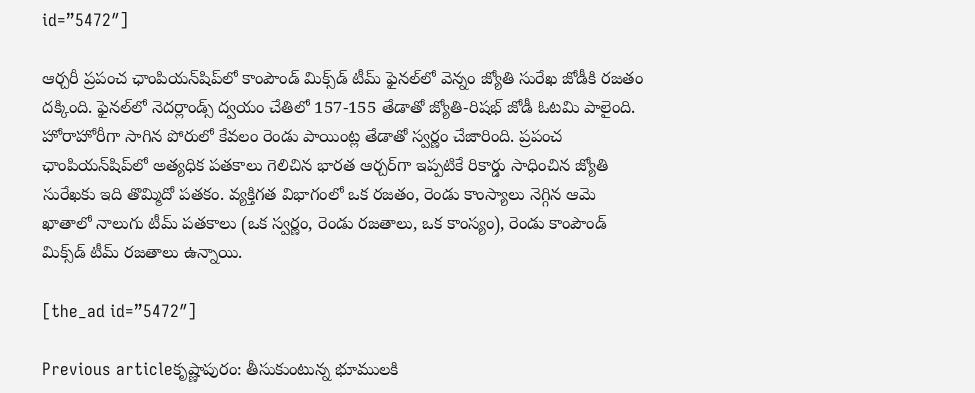id=”5472″]

ఆర్చరీ ప్రపంచ ఛాంపియన్‌షిప్‌లో కాంపౌండ్‌ మిక్స్‌డ్‌ టీమ్‌ ఫైనల్‌లో వెన్నం జ్యోతి సురేఖ జోడీకి రజతం దక్కింది. ఫైనల్‌లో నెదర్లాండ్స్‌ ద్వయం చేతిలో 157-155 తేడాతో జ్యోతి-రిషభ్‌ జోడీ ఓటమి పాలైంది. హోరాహోరీగా సాగిన పోరులో కేవలం రెండు పాయింట్ల తేడాతో స్వర్ణం చేజారింది. ప్రపంచ ఛాంపియన్‌షిప్‌లో అత్యధిక పతకాలు గెలిచిన భారత ఆర్చర్‌గా ఇప్పటికే రికార్డు సాధించిన జ్యోతి సురేఖకు ఇది తొమ్మిదో పతకం. వ్యక్తిగత విభాగంలో ఒక రజతం, రెండు కాంస్యాలు నెగ్గిన ఆమె ఖాతాలో నాలుగు టీమ్‌ పతకాలు (ఒక స్వర్ణం, రెండు రజతాలు, ఒక కాంస్యం), రెండు కాంపౌండ్‌ మిక్స్‌డ్‌ టీమ్‌ రజతాలు ఉన్నాయి.

[the_ad id=”5472″]

Previous articleకృష్ణాపురం: తీసుకుంటున్న భూములకి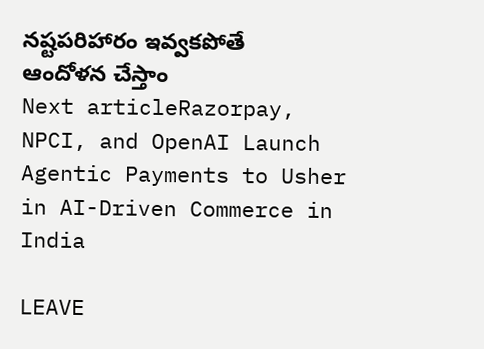నష్టపరిహారం ఇవ్వకపోతే ఆందోళన చేస్తాం
Next articleRazorpay, NPCI, and OpenAI Launch Agentic Payments to Usher in AI-Driven Commerce in India

LEAVE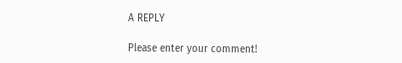A REPLY

Please enter your comment!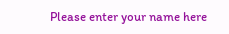Please enter your name here